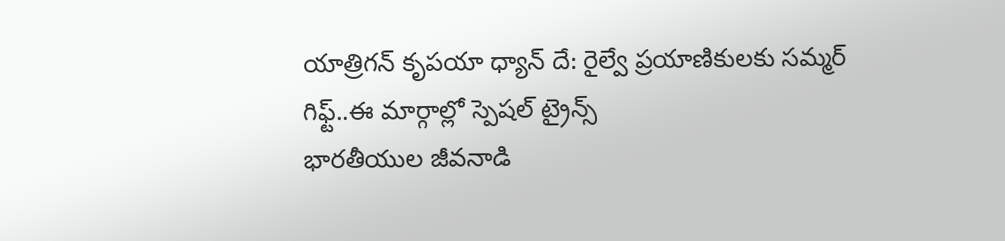యాత్రిగన్ కృపయా ధ్యాన్ దే: రైల్వే ప్రయాణికులకు సమ్మర్ గిఫ్ట్..ఈ మార్గాల్లో స్పెషల్ ట్రైన్స్
భారతీయుల జీవనాడి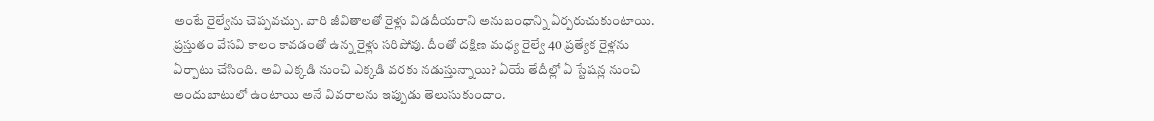అంటే రైల్వేను చెప్పవచ్చు. వారి జీవితాలతో రైళ్లు విడదీయరాని అనుబంధాన్ని ఏర్పరుచుకుంటాయి. ప్రస్తుతం వేసవి కాలం కావడంతో ఉన్న రైళ్లు సరిపోవు. దీంతో దక్షిణ మధ్య రైల్వే 40 ప్రత్యేక రైళ్లను ఏర్పాటు చేసింది. అవి ఎక్కడి నుంచి ఎక్కడి వరకు నడుస్తున్నాయి? ఏయే తేదీల్లో ఏ స్టేషన్ల నుంచి అందుబాటులో ఉంటాయి అనే వివరాలను ఇప్పుడు తెలుసుకుందాం.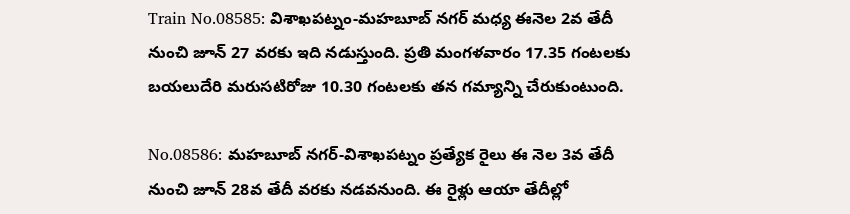Train No.08585: విశాఖపట్నం-మహబూబ్ నగర్ మధ్య ఈనెల 2వ తేదీ నుంచి జూన్ 27 వరకు ఇది నడుస్తుంది. ప్రతి మంగళవారం 17.35 గంటలకు బయలుదేరి మరుసటిరోజు 10.30 గంటలకు తన గమ్యాన్ని చేరుకుంటుంది.

No.08586: మహబూబ్ నగర్-విశాఖపట్నం ప్రత్యేక రైలు ఈ నెల 3వ తేదీ నుంచి జూన్ 28వ తేదీ వరకు నడవనుంది. ఈ రైళ్లు ఆయా తేదీల్లో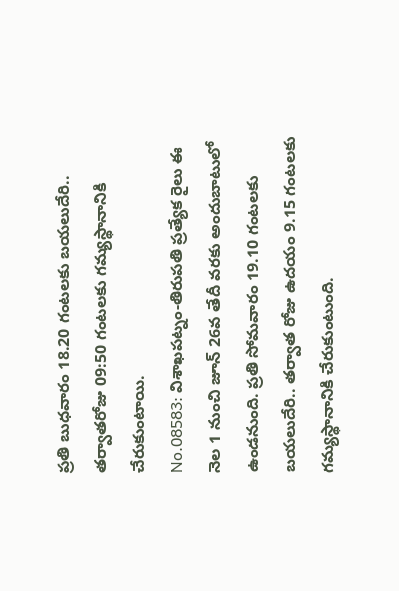ప్రతి బుధవారం 18.20 గంటలకు బయలుదేరి.. తర్వాతరోజు 09:50 గంటలకు గమ్యస్థానానికి చేరుకుంటాయి.
No.08583: విశాఖపట్నం-తిరుపతి ప్రత్యేక రైలు ఈ నెల 1 నుంచి జూన్ 26వ తేదీ వరకు అందుబాటులో ఉండనుంది. ప్రతి సోమవారం 19.10 గంటలకు బయలుదేరి.. తర్వాత రోజు ఉదయం 9.15 గంటలకు గమ్యస్థానానికి చేరుకుంటుంది.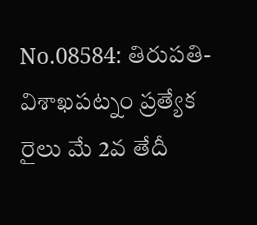No.08584: తిరుపతి-విశాఖపట్నం ప్రత్యేక రైలు మే 2వ తేదీ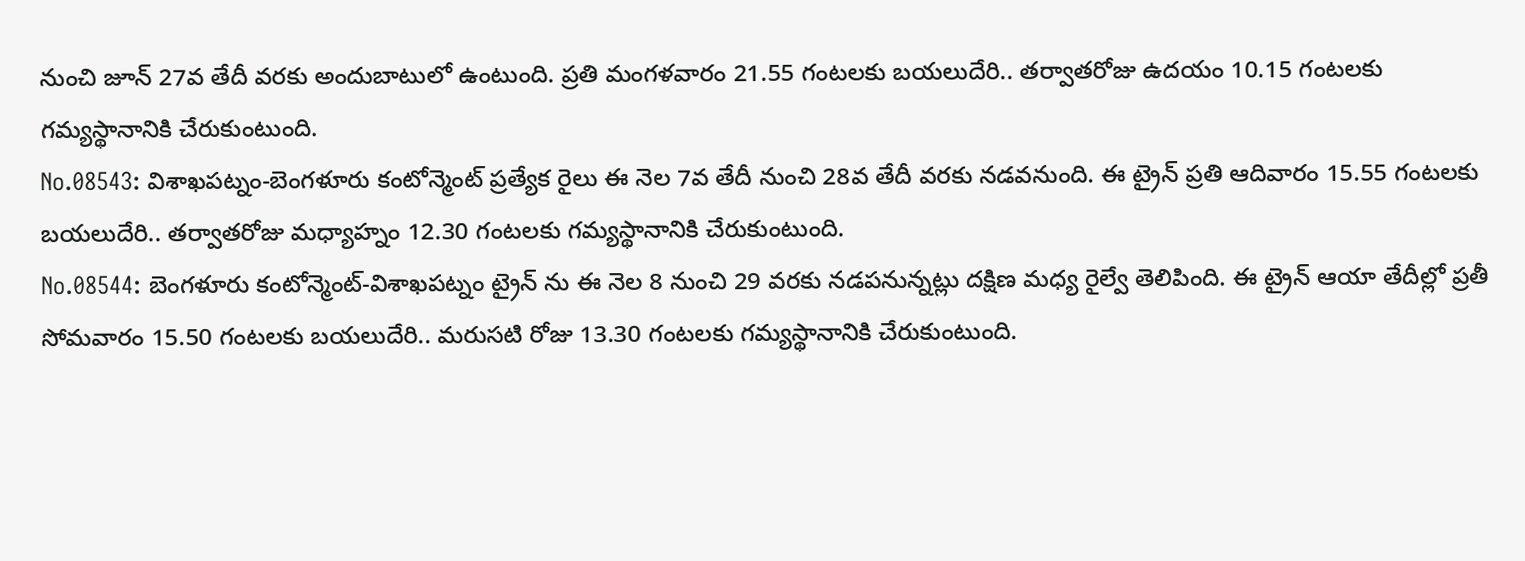నుంచి జూన్ 27వ తేదీ వరకు అందుబాటులో ఉంటుంది. ప్రతి మంగళవారం 21.55 గంటలకు బయలుదేరి.. తర్వాతరోజు ఉదయం 10.15 గంటలకు గమ్యస్థానానికి చేరుకుంటుంది.
No.08543: విశాఖపట్నం-బెంగళూరు కంటోన్మెంట్ ప్రత్యేక రైలు ఈ నెల 7వ తేదీ నుంచి 28వ తేదీ వరకు నడవనుంది. ఈ ట్రైన్ ప్రతి ఆదివారం 15.55 గంటలకు బయలుదేరి.. తర్వాతరోజు మధ్యాహ్నం 12.30 గంటలకు గమ్యస్థానానికి చేరుకుంటుంది.
No.08544: బెంగళూరు కంటోన్మెంట్-విశాఖపట్నం ట్రైన్ ను ఈ నెల 8 నుంచి 29 వరకు నడపనున్నట్లు దక్షిణ మధ్య రైల్వే తెలిపింది. ఈ ట్రైన్ ఆయా తేదీల్లో ప్రతీ సోమవారం 15.50 గంటలకు బయలుదేరి.. మరుసటి రోజు 13.30 గంటలకు గమ్యస్థానానికి చేరుకుంటుంది.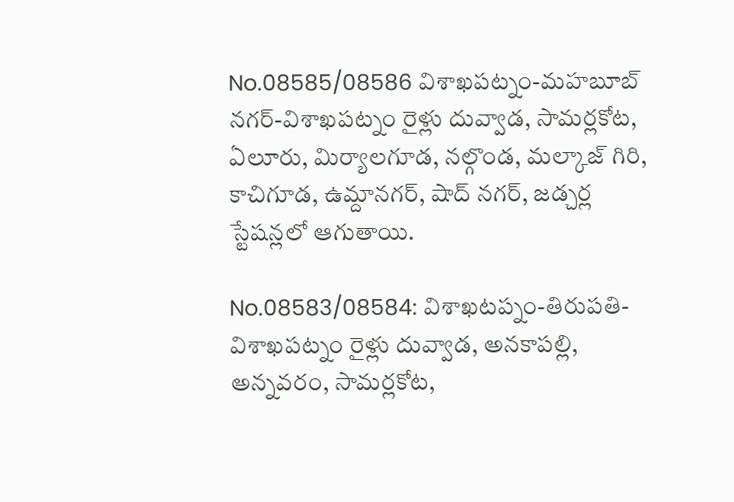No.08585/08586 విశాఖపట్నం-మహబూబ్ నగర్-విశాఖపట్నం రైళ్లు దువ్వాడ, సామర్లకోట, ఏలూరు, మిర్యాలగూడ, నల్గొండ, మల్కాజ్ గిరి, కాచిగూడ, ఉమ్దానగర్, షాద్ నగర్, జడ్చర్ల స్టేషన్లలో ఆగుతాయి.

No.08583/08584: విశాఖటప్నం-తిరుపతి-విశాఖపట్నం రైళ్లు దువ్వాడ, అనకాపల్లి, అన్నవరం, సామర్లకోట,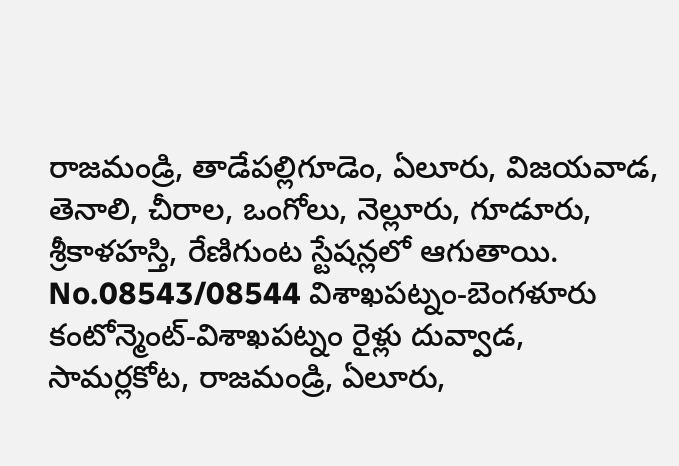రాజమండ్రి, తాడేపల్లిగూడెం, ఏలూరు, విజయవాడ, తెనాలి, చీరాల, ఒంగోలు, నెల్లూరు, గూడూరు, శ్రీకాళహస్తి, రేణిగుంట స్టేషన్లలో ఆగుతాయి.
No.08543/08544 విశాఖపట్నం-బెంగళూరు కంటోన్మెంట్-విశాఖపట్నం రైళ్లు దువ్వాడ, సామర్లకోట, రాజమండ్రి, ఏలూరు,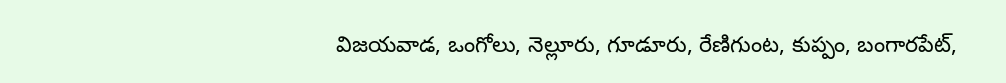విజయవాడ, ఒంగోలు, నెల్లూరు, గూడూరు, రేణిగుంట, కుప్పం, బంగారపేట్,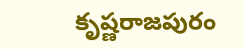కృష్ణరాజపురం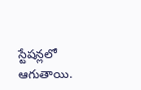స్టేషన్లలో ఆగుతాయి.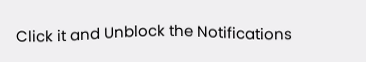Click it and Unblock the Notifications